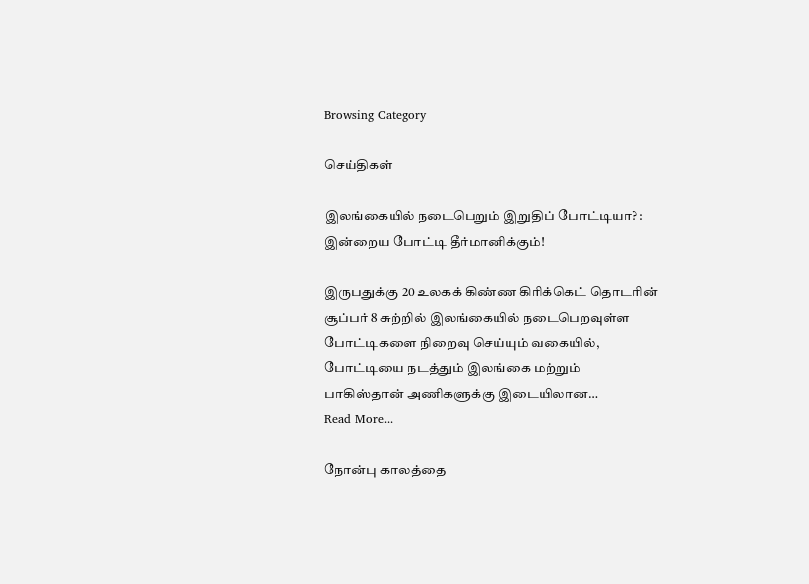Browsing Category

செய்திகள்

இலங்கையில் நடைபெறும் இறுதிப் போட்டியா? : இன்றைய போட்டி தீர்மானிக்கும்!

இருபதுக்கு 20 உலகக் கிண்ண கிரிக்கெட் தொடரின் சூப்பர் 8 சுற்றில் இலங்கையில் நடைபெறவுள்ள போட்டிகளை நிறைவு செய்யும் வகையில், போட்டியை நடத்தும் இலங்கை மற்றும் பாகிஸ்தான் அணிகளுக்கு இடையிலான…
Read More...

நோன்பு காலத்தை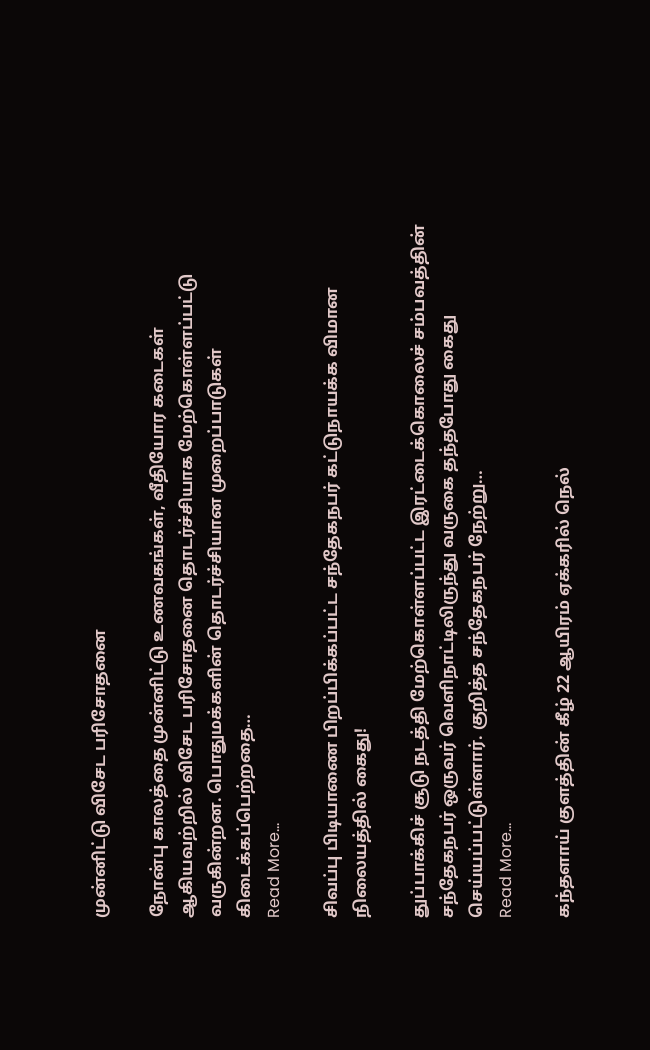முன்னிட்டு விசேட பரிசோதனை

நோன்பு காலத்தை முன்னிட்டு உணவகங்கள், வீதியோர கடைகள் ஆகியவற்றில் விசேட பரிசோதனை தொடர்ச்சியாக மேற்கொள்ளப்பட்டு வருகின்றன. பொதுமக்களின் தொடர்ச்சியான முறைப்பாடுகள் கிடைக்கப்பெற்றதை…
Read More...

சிவப்பு பிடியாணை பிறப்பிக்கப்பட்ட சந்தேகநபர் கட்டுநாயக்க விமான நிலையத்தில் கைது!

துப்பாக்கிச் சூடு நடத்தி மேற்கொள்ளப்பட்ட இரட்டைக்கொலைச் சம்பவத்தின் சந்தேகநபர் ஒருவர் வெளிநாட்டிலிருந்து வருகை தந்தபோது கைது செய்யப்பட்டுள்ளார். குறித்த சந்தேகநபர் நேற்று…
Read More...

கந்தளாய் குளத்தின் கீழ் 22 ஆயிரம் ஏக்கரில் நெல்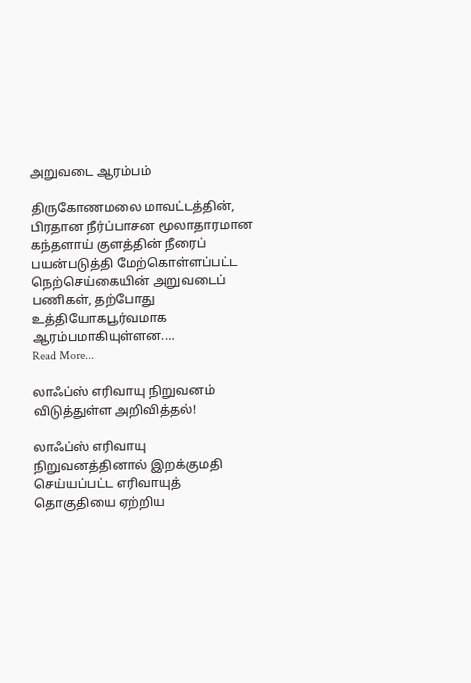அறுவடை ஆரம்பம்

திருகோணமலை மாவட்டத்தின், பிரதான நீர்ப்பாசன மூலாதாரமான கந்தளாய் குளத்தின் நீரைப் பயன்படுத்தி மேற்கொள்ளப்பட்ட நெற்செய்கையின் அறுவடைப் பணிகள், தற்போது உத்தியோகபூர்வமாக ஆரம்பமாகியுள்ளன.…
Read More...

லாஃப்ஸ் எரிவாயு நிறுவனம் விடுத்துள்ள அறிவித்தல்!

லாஃப்ஸ் எரிவாயு நிறுவனத்தினால் இறக்குமதி செய்யப்பட்ட எரிவாயுத் தொகுதியை ஏற்றிய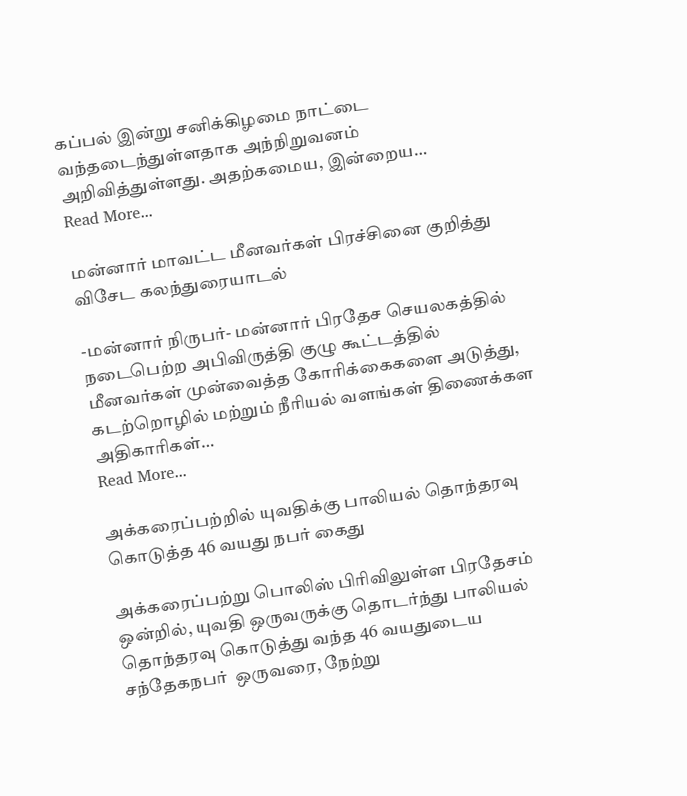கப்பல் இன்று சனிக்கிழமை நாட்டை வந்தடைந்துள்ளதாக அந்நிறுவனம் அறிவித்துள்ளது. அதற்கமைய, இன்றைய…
Read More...

மன்னார் மாவட்ட மீனவர்கள் பிரச்சினை குறித்து விசேட கலந்துரையாடல்

-மன்னார் நிருபர்- மன்னார் பிரதேச செயலகத்தில் நடைபெற்ற அபிவிருத்தி குழு கூட்டத்தில் மீனவர்கள் முன்வைத்த கோரிக்கைகளை அடுத்து, கடற்றொழில் மற்றும் நீரியல் வளங்கள் திணைக்கள அதிகாரிகள்…
Read More...

அக்கரைப்பற்றில் யுவதிக்கு பாலியல் தொந்தரவு கொடுத்த 46 வயது நபர் கைது

அக்கரைப்பற்று பொலிஸ் பிரிவிலுள்ள பிரதேசம் ஒன்றில், யுவதி ஒருவருக்கு தொடர்ந்து பாலியல் தொந்தரவு கொடுத்து வந்த 46 வயதுடைய  சந்தேகநபர்  ஒருவரை, நேற்று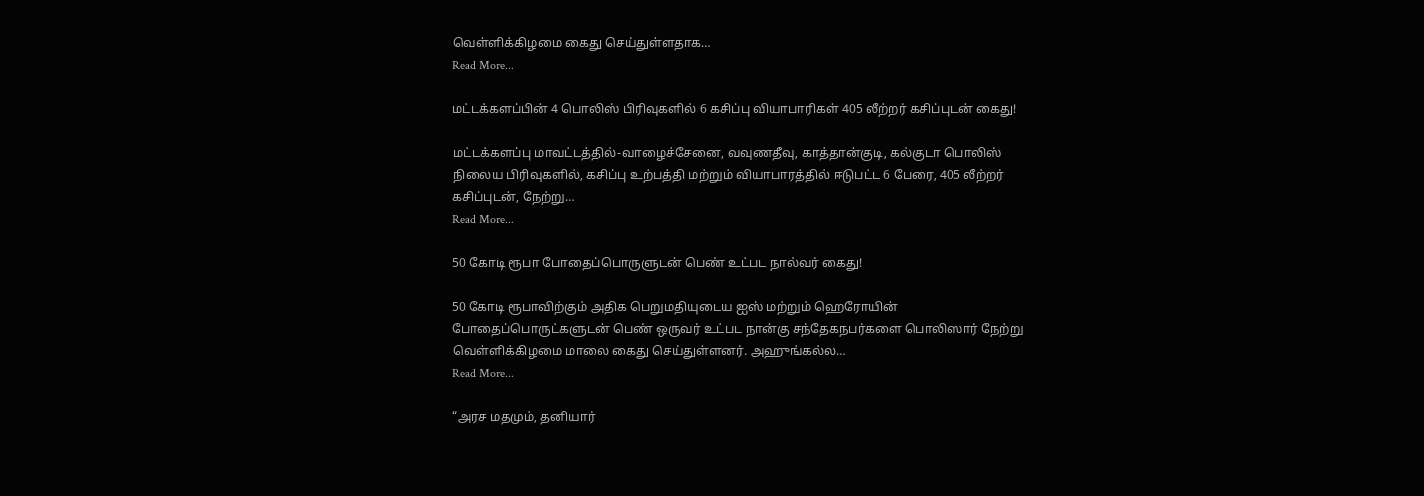வெள்ளிக்கிழமை கைது செய்துள்ளதாக…
Read More...

மட்டக்களப்பின் 4 பொலிஸ் பிரிவுகளில் 6 கசிப்பு வியாபாரிகள் 405 லீற்றர் கசிப்புடன் கைது!

மட்டக்களப்பு மாவட்டத்தில்-வாழைச்சேனை, வவுணதீவு, காத்தான்குடி, கல்குடா பொலிஸ் நிலைய பிரிவுகளில், கசிப்பு உற்பத்தி மற்றும் வியாபாரத்தில் ஈடுபட்ட 6 பேரை, 405 லீற்றர் கசிப்புடன், நேற்று…
Read More...

50 கோடி ரூபா போதைப்பொருளுடன் பெண் உட்பட நால்வர் கைது!

50 கோடி ரூபாவிற்கும் அதிக பெறுமதியுடைய ஐஸ் மற்றும் ஹெரோயின் போதைப்பொருட்களுடன் பெண் ஒருவர் உட்பட நான்கு சந்தேகநபர்களை பொலிஸார் நேற்று வெள்ளிக்கிழமை மாலை கைது செய்துள்ளனர். அஹுங்கல்ல…
Read More...

“அரச மதமும், தனியார்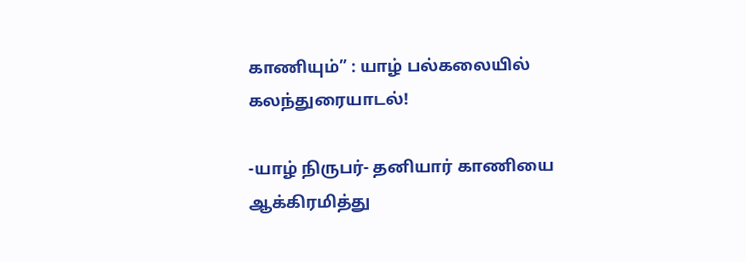காணியும்” : யாழ் பல்கலையில் கலந்துரையாடல்!

-யாழ் நிருபர்- தனியார் காணியை ஆக்கிரமித்து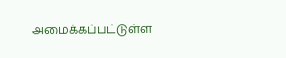அமைக்கப்பட்டுள்ள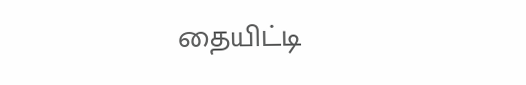தையிட்டி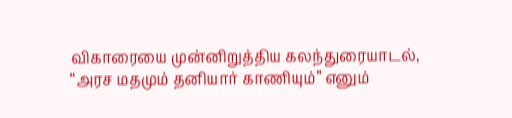விகாரையை முன்னிறுத்திய கலந்துரையாடல், “அரச மதமும் தனியார் காணியும்” எனும்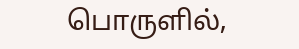பொருளில்,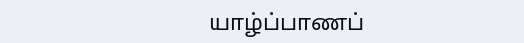யாழ்ப்பாணப்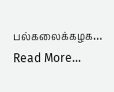பல்கலைக்கழக…
Read More...